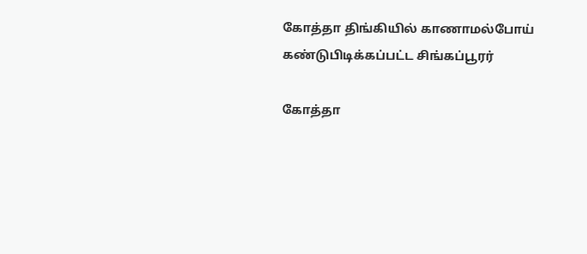கோத்தா திங்கியில் காணாமல்போய் கண்டுபிடிக்கப்பட்ட சிங்கப்பூரர்

கோத்தா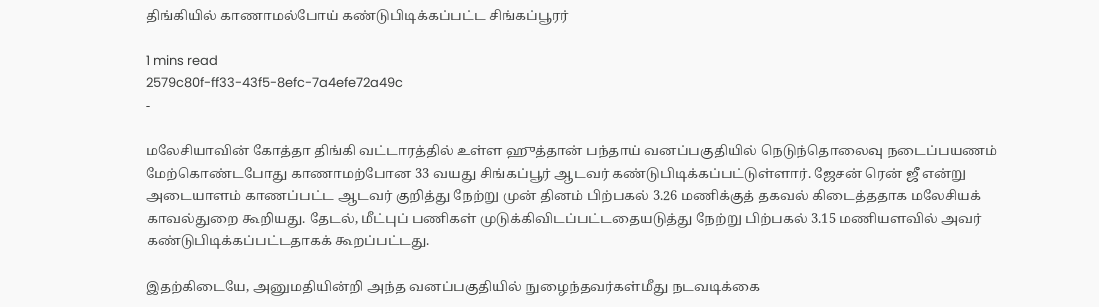திங்கியில் காணாமல்போய் கண்டுபிடிக்கப்பட்ட சிங்கப்பூரர்

1 mins read
2579c80f-ff33-43f5-8efc-7a4efe72a49c
-

மலேசியாவின் கோத்தா திங்கி வட்டாரத்தில் உள்ள ஹுத்தான் பந்தாய் வனப்பகுதியில் நெடுந்தொலைவு நடைப்பயணம் மேற்கொண்டபோது காணாமற்போன 33 வயது சிங்கப்பூர் ஆடவர் கண்டுபிடிக்கப்பட்டுள்ளார். ஜேசன் ரென் ஜீ என்று அடையாளம் காணப்பட்ட ஆடவர் குறித்து நேற்று முன் தினம் பிற்பகல் 3.26 மணிக்குத் தகவல் கிடைத்ததாக மலேசியக் காவல்துறை கூறியது. தேடல், மீட்புப் பணிகள் முடுக்கிவிடப்பட்டதையடுத்து நேற்று பிற்பகல் 3.15 மணியளவில் அவர் கண்டுபிடிக்கப்பட்டதாகக் கூறப்பட்டது.

இதற்கிடையே, அனுமதியின்றி அந்த வனப்பகுதியில் நுழைந்தவர்கள்மீது நடவடிக்கை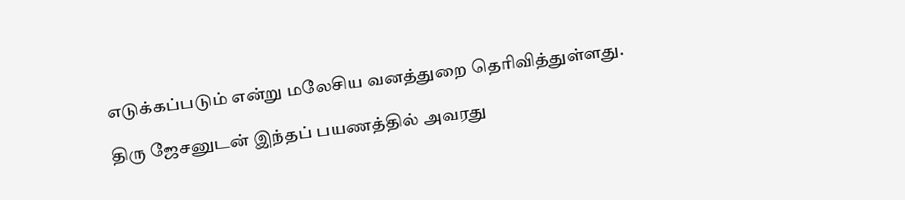எடுக்கப்படும் என்று மலேசிய வனத்துறை தெரிவித்துள்ளது.

திரு ஜேசனுடன் இந்தப் பயணத்தில் அவரது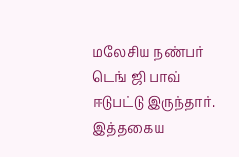மலேசிய நண்பர் டெங் ஜி பாவ் ஈடுபட்டு இருந்தார். இத்தகைய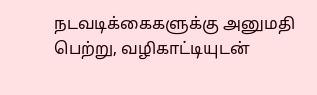நடவடிக்கைகளுக்கு அனுமதி பெற்று, வழிகாட்டியுடன்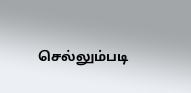செல்லும்படி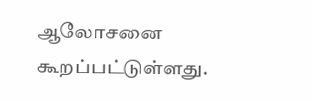ஆலோசனை கூறப்பட்டுள்ளது.